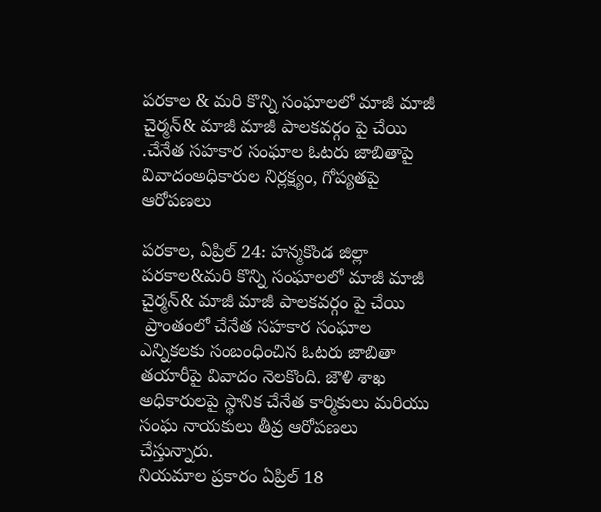పరకాల & మరి కొన్ని సంఘాలలో మాజీ మాజీ చైర్మన్& మాజీ మాజీ పాలకవర్గం పై చేయి .చేనేత సహకార సంఘాల ఓటరు జాబితాపై వివాదంఅధికారుల నిర్లక్ష్యం, గోప్యతపై ఆరోపణలు

పరకాల, ఏప్రిల్ 24: హన్మకొండ జిల్లా పరకాల&మరి కొన్ని సంఘాలలో మాజీ మాజీ చైర్మన్& మాజీ మాజీ పాలకవర్గం పై చేయి
 ప్రాంతంలో చేనేత సహకార సంఘాల ఎన్నికలకు సంబంధించిన ఓటరు జాబితా తయారీపై వివాదం నెలకొంది. జౌళి శాఖ అధికారులపై స్థానిక చేనేత కార్మికులు మరియు సంఘ నాయకులు తీవ్ర ఆరోపణలు చేస్తున్నారు.
నియమాల ప్రకారం ఏప్రిల్ 18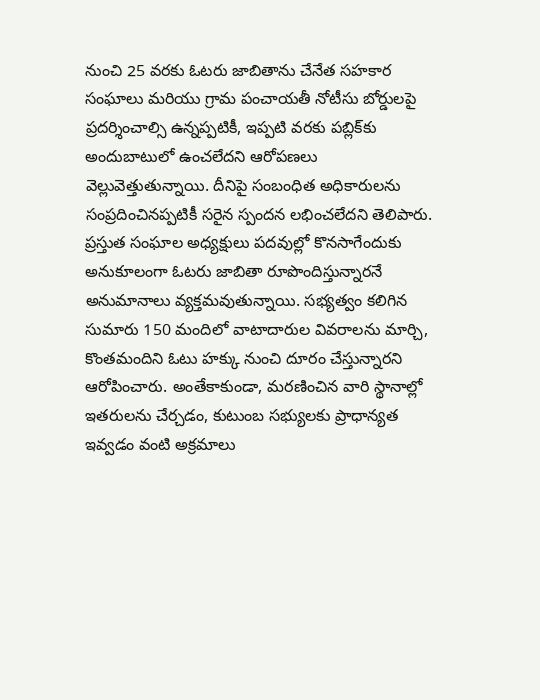నుంచి 25 వరకు ఓటరు జాబితాను చేనేత సహకార సంఘాలు మరియు గ్రామ పంచాయతీ నోటీసు బోర్డులపై ప్రదర్శించాల్సి ఉన్నప్పటికీ, ఇప్పటి వరకు పబ్లిక్‌కు అందుబాటులో ఉంచలేదని ఆరోపణలు వెల్లువెత్తుతున్నాయి. దీనిపై సంబంధిత అధికారులను సంప్రదించినప్పటికీ సరైన స్పందన లభించలేదని తెలిపారు.
ప్రస్తుత సంఘాల అధ్యక్షులు పదవుల్లో కొనసాగేందుకు అనుకూలంగా ఓటరు జాబితా రూపొందిస్తున్నారనే అనుమానాలు వ్యక్తమవుతున్నాయి. సభ్యత్వం కలిగిన సుమారు 150 మందిలో వాటాదారుల వివరాలను మార్చి, కొంతమందిని ఓటు హక్కు నుంచి దూరం చేస్తున్నారని ఆరోపించారు. అంతేకాకుండా, మరణించిన వారి స్థానాల్లో ఇతరులను చేర్చడం, కుటుంబ సభ్యులకు ప్రాధాన్యత ఇవ్వడం వంటి అక్రమాలు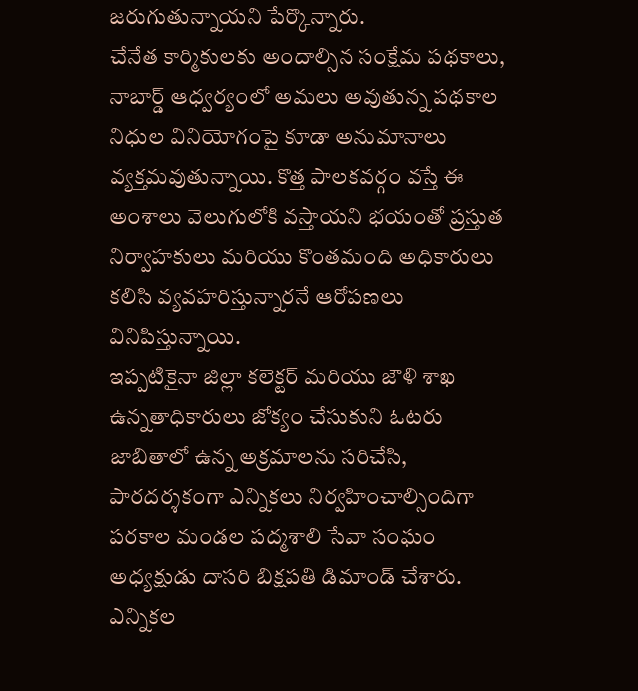జరుగుతున్నాయని పేర్కొన్నారు.
చేనేత కార్మికులకు అందాల్సిన సంక్షేమ పథకాలు, నాబార్డ్ ఆధ్వర్యంలో అమలు అవుతున్న పథకాల నిధుల వినియోగంపై కూడా అనుమానాలు వ్యక్తమవుతున్నాయి. కొత్త పాలకవర్గం వస్తే ఈ అంశాలు వెలుగులోకి వస్తాయని భయంతో ప్రస్తుత నిర్వాహకులు మరియు కొంతమంది అధికారులు కలిసి వ్యవహరిస్తున్నారనే ఆరోపణలు వినిపిస్తున్నాయి.
ఇప్పటికైనా జిల్లా కలెక్టర్ మరియు జౌళి శాఖ ఉన్నతాధికారులు జోక్యం చేసుకుని ఓటరు జాబితాలో ఉన్న అక్రమాలను సరిచేసి, పారదర్శకంగా ఎన్నికలు నిర్వహించాల్సిందిగా పరకాల మండల పద్మశాలి సేవా సంఘం అధ్యక్షుడు దాసరి బిక్షపతి డిమాండ్ చేశారు. ఎన్నికల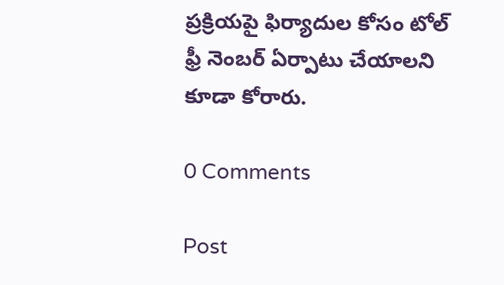ప్రక్రియపై ఫిర్యాదుల కోసం టోల్ ఫ్రీ నెంబర్ ఏర్పాటు చేయాలని కూడా కోరారు.

0 Comments

Post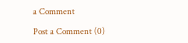a Comment

Post a Comment (0)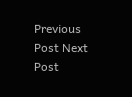Previous Post Next Post